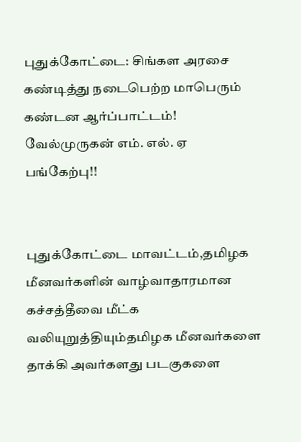புதுக்கோட்டை: சிங்கள அரசை கண்டித்து நடைபெற்ற மாபெரும் கண்டன ஆர்ப்பாட்டம்! வேல்முருகன் எம். எல். ஏ பங்கேற்பு!!


புதுக்கோட்டை மாவட்டம்,தமிழக மீனவர்களின் வாழ்வாதாரமான கச்சத்தீவை மீட்க வலியுறுத்தியும்தமிழக மீனவர்களை தாக்கி அவர்களது படகுகளை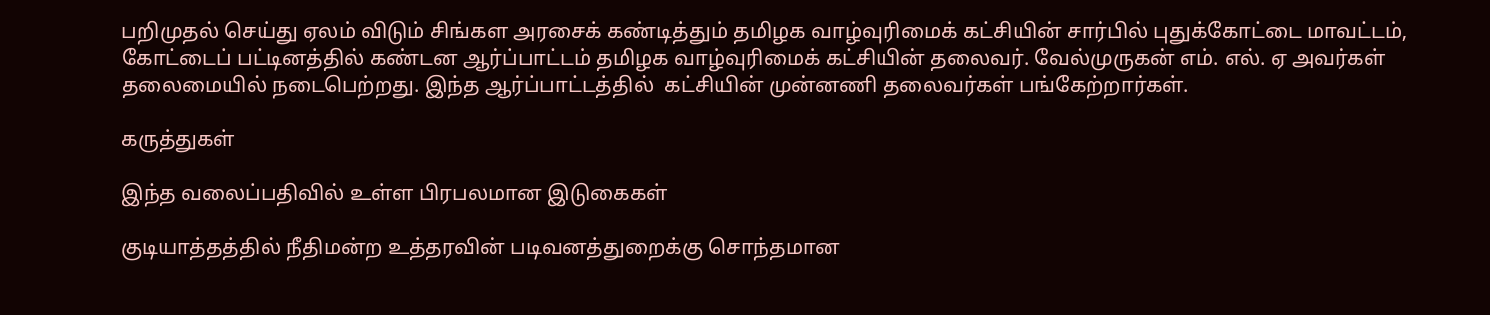பறிமுதல் செய்து ஏலம் விடும் சிங்கள அரசைக் கண்டித்தும் தமிழக வாழ்வுரிமைக் கட்சியின் சார்பில் புதுக்கோட்டை மாவட்டம், கோட்டைப் பட்டினத்தில் கண்டன ஆர்ப்பாட்டம் தமிழக வாழ்வுரிமைக் கட்சியின் தலைவர். வேல்முருகன் எம். எல். ஏ அவர்கள் தலைமையில் நடைபெற்றது. இந்த ஆர்ப்பாட்டத்தில்  கட்சியின் முன்னணி தலைவர்கள் பங்கேற்றார்கள்.

கருத்துகள்

இந்த வலைப்பதிவில் உள்ள பிரபலமான இடுகைகள்

குடியாத்தத்தில் நீதிமன்ற உத்தரவின் படிவனத்துறைக்கு சொந்தமான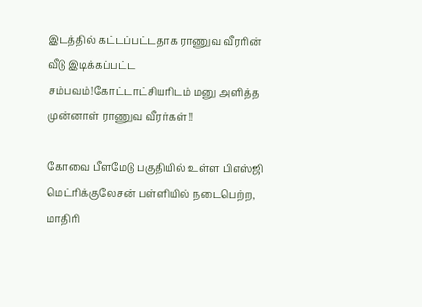இடத்தில் கட்டப்பட்டதாக ராணுவ வீரரின் வீடு இடிக்கப்பட்ட சம்பவம்!கோட்டாட்சியரிடம் மனு அளித்த முன்னாள் ராணுவ வீரர்கள்!!

கோவை பீளமேடு பகுதியில் உள்ள பிஎஸ்ஜி மெட்ரிக்குலேசன் பள்ளியில் நடைபெற்ற, மாதிரி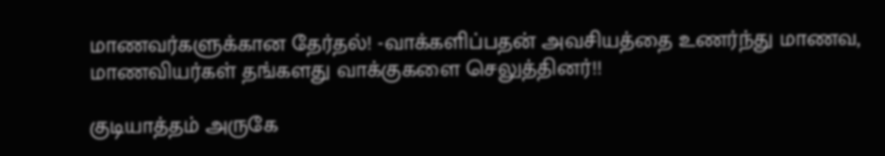மாணவர்களுக்கான தேர்தல்! -வாக்களிப்பதன் அவசியத்தை உணர்ந்து மாணவ, மாணவியர்கள் தங்களது வாக்குகளை செலுத்தினர்!!

குடியாத்தம் அருகே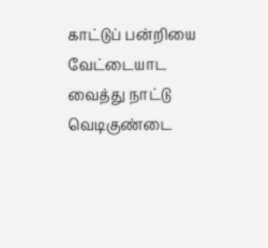காட்டுப் பன்றியை வேட்டையாட வைத்து நாட்டு வெடிகுண்டை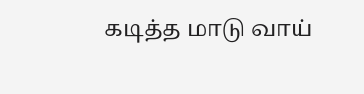கடித்த மாடு வாய்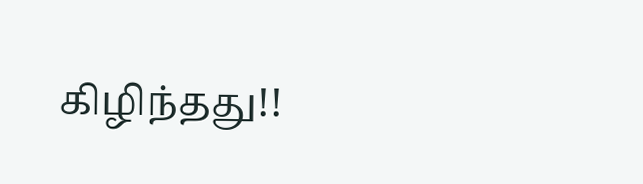கிழிந்தது!!